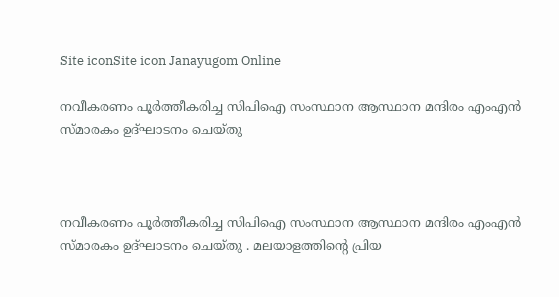Site iconSite icon Janayugom Online

നവീകരണം പൂർത്തീകരിച്ച സിപിഐ സംസ്ഥാന ആസ്ഥാന മന്ദിരം എംഎൻ സ്മാരകം ഉദ്ഘാടനം ചെയ്തു



നവീകരണം പൂർത്തീകരിച്ച സിപിഐ സംസ്ഥാന ആസ്ഥാന മന്ദിരം എംഎൻ സ്മാരകം ഉദ്ഘാടനം ചെയ്തു . മലയാളത്തിന്റെ പ്രിയ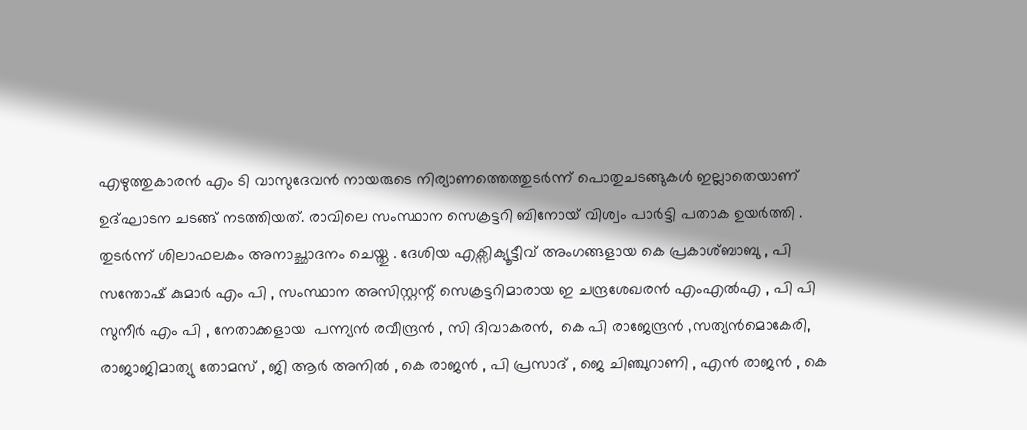എഴുത്തുകാരന്‍ എം ടി വാസുദേവന്‍ നായരുടെ നിര്യാണത്തെത്തുടര്‍ന്ന് പൊതുചടങ്ങുകള്‍ ഇല്ലാതെയാണ് ഉദ്ഘാടന ചടങ്ങ് നടത്തിയത്. രാവിലെ സംസ്ഥാന സെക്രട്ടറി ബിനോയ് വിശ്വം പാര്‍ട്ടി പതാക ഉയര്‍ത്തി . തുടര്‍ന്ന് ശിലാഫലകം അനാച്ഛാദനം ചെയ്തു . ദേശിയ എക്സിക്യൂട്ടീവ് അംഗങ്ങളായ കെ പ്രകാശ്ബാബു , പി സന്തോഷ് കുമാർ എം പി , സംസ്ഥാന അസിസ്റ്റന്റ് സെക്രട്ടറിമാരായ ഇ ചന്ദ്രശേഖരൻ എംഎല്‍എ , പി പി സുനീർ എം പി , നേതാക്കളായ  പന്ന്യൻ രവീന്ദ്രൻ , സി ദിവാകരൻ,  കെ പി രാജേന്ദ്രൻ ‚സത്യൻമൊകേരി, രാജാജിമാത്യു തോമസ് , ജി ആർ അനിൽ , കെ രാജൻ , പി പ്രസാദ് , ജെ ചിഞ്ചുറാണി , എൻ രാജൻ , കെ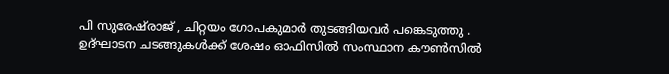പി സുരേഷ്‌രാജ് , ചിറ്റയം ഗോപകുമാർ തുടങ്ങിയവർ പങ്കെടുത്തു . ഉദ്ഘാടന ചടങ്ങുകള്‍ക്ക് ശേഷം ഓഫിസിൽ സംസ്ഥാന കൗൺസിൽ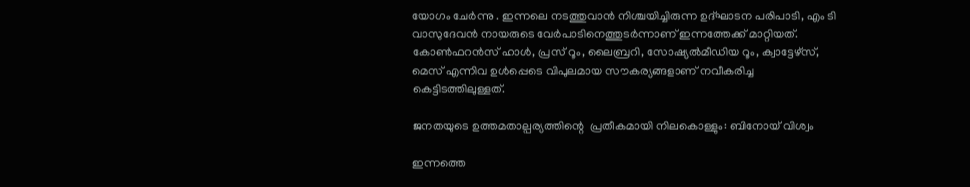യോഗം ചേർന്നു . ഇന്നലെ നടത്തുവാന്‍ നിശ്ചയിച്ചിരുന്ന ഉദ്ഘാടന പരിപാടി, എം ടി വാസുദേവന്‍ നായരുടെ വേര്‍പാടിനെത്തുടര്‍ന്നാണ് ഇന്നത്തേക്ക് മാറ്റിയത്. കോൺഫറൻസ് ഹാൾ, പ്രസ് റൂം, ലൈബ്രറി, സോഷ്യൽമീഡിയ റൂം, ക്വാട്ടേഴ്സ്, മെസ് എന്നിവ ഉൾപ്പെടെ വിപുലമായ സൗകര്യങ്ങളാണ് നവീകരിച്ച കെട്ടിടത്തിലുള്ളത്.

ജനതയുടെ ഉത്തമതാല്പര്യത്തിന്റെ  പ്രതീകമായി നിലകൊള്ളും: ബിനോയ് വിശ്വം

ഇന്നത്തെ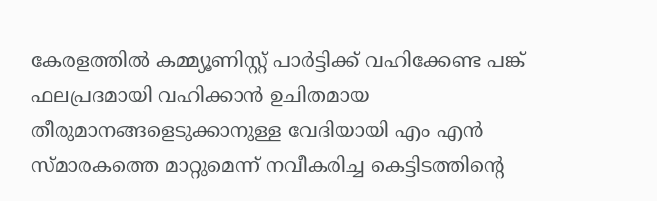കേരളത്തിൽ കമ്മ്യൂണിസ്റ്റ് പാർട്ടിക്ക് വഹിക്കേണ്ട പങ്ക് ഫലപ്രദമായി വഹിക്കാൻ ഉചിതമായ തീരുമാനങ്ങളെടുക്കാനുള്ള വേദിയായി എം എന്‍ സ്മാരകത്തെ മാറ്റുമെന്ന് നവീകരിച്ച കെട്ടിടത്തിന്റെ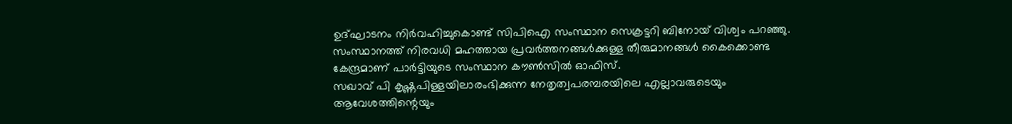ഉദ്ഘാടനം നിര്‍വഹിച്ചുകൊണ്ട് സിപിഐ സംസ്ഥാന സെക്രട്ടറി ബിനോയ് വിശ്വം പറഞ്ഞു. സംസ്ഥാനത്ത് നിരവധി മഹത്തായ പ്രവർത്തനങ്ങൾക്കുള്ള തീരുമാനങ്ങൾ കൈക്കൊണ്ട കേന്ദ്രമാണ് പാര്‍ട്ടിയുടെ സംസ്ഥാന കൗണ്‍സില്‍ ഓഫിസ്.
സഖാവ് പി കൃഷ്ണപിള്ളയിലാരംഭിക്കുന്ന നേതൃത്വപരമ്പരയിലെ എല്ലാവരുടെയും ആവേശത്തിന്റെയും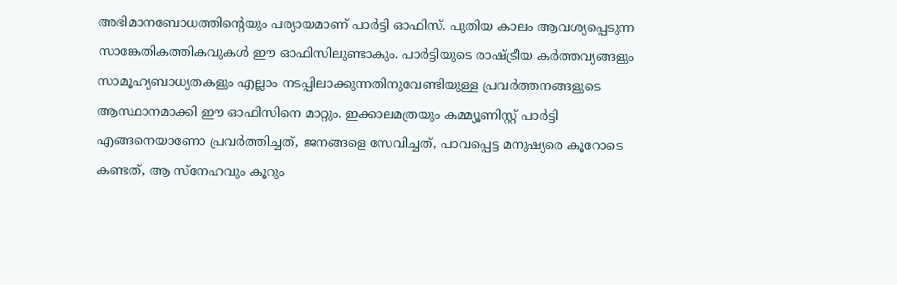അഭിമാനബോധത്തിന്റെയും പര്യായമാണ് പാർട്ടി ഓഫിസ്. പുതിയ കാലം ആവശ്യപ്പെടുന്ന സാങ്കേതികത്തികവുകൾ ഈ ഓഫിസിലുണ്ടാകും. പാര്‍ട്ടിയുടെ രാഷ്ട്രീയ കർത്തവ്യങ്ങളും സാമൂഹ്യബാധ്യതകളും എല്ലാം നടപ്പിലാക്കുന്നതിനുവേണ്ടിയുള്ള പ്രവർത്തനങ്ങളുടെ ആസ്ഥാനമാക്കി ഈ ഓഫിസിനെ മാറ്റും. ഇക്കാലമത്രയും കമ്മ്യൂണിസ്റ്റ് പാർട്ടി എങ്ങനെയാണോ പ്രവർത്തിച്ചത്, ജനങ്ങളെ സേവിച്ചത്, പാവപ്പെട്ട മനുഷ്യരെ കൂറോടെ കണ്ടത്, ആ സ്നേഹവും കൂറും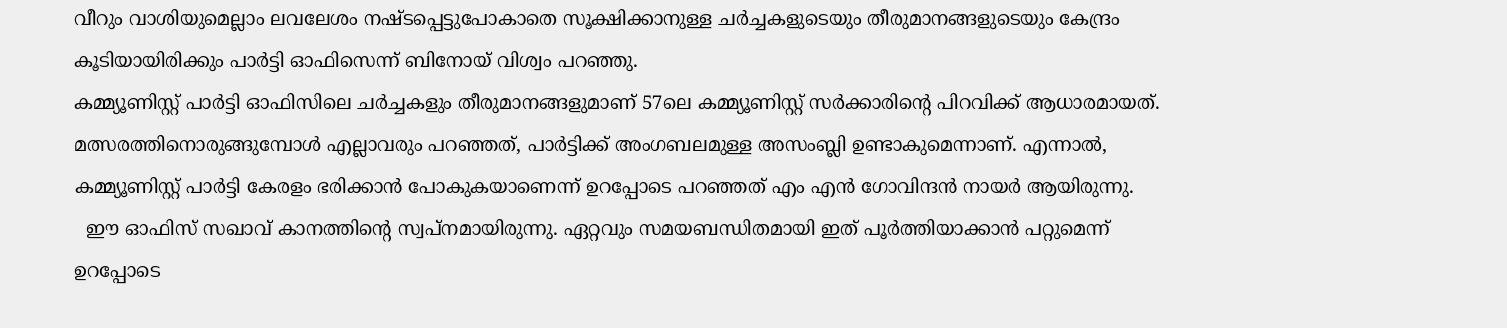വീറും വാശിയുമെല്ലാം ലവലേശം നഷ്ടപ്പെട്ടുപോകാതെ സൂക്ഷിക്കാനുള്ള ചർച്ചകളുടെയും തീരുമാനങ്ങളുടെയും കേന്ദ്രം കൂടിയായിരിക്കും പാർട്ടി ഓഫിസെന്ന് ബിനോയ് വിശ്വം പറഞ്ഞു.
കമ്മ്യൂണിസ്റ്റ് പാർട്ടി ഓഫിസിലെ ചർച്ചകളും തീരുമാനങ്ങളുമാണ് 57ലെ കമ്മ്യൂണിസ്റ്റ് സര്‍ക്കാരിന്റെ പിറവിക്ക് ആധാരമായത്. മത്സരത്തിനൊരുങ്ങുമ്പോള്‍ എല്ലാവരും പറഞ്ഞത്, പാർട്ടിക്ക് അംഗബലമുള്ള അസംബ്ലി ഉണ്ടാകുമെന്നാണ്. എന്നാല്‍, കമ്മ്യൂണിസ്റ്റ് പാർട്ടി കേരളം ഭരിക്കാൻ പോകുകയാണെന്ന് ഉറപ്പോടെ പറഞ്ഞത് എം എന്‍ ഗോവിന്ദന്‍ നായര്‍ ആയിരുന്നു.
  ഈ ഓഫിസ് സഖാവ് കാനത്തിന്റെ സ്വപ്നമായിരുന്നു. ഏറ്റവും സമയബന്ധിതമായി ഇത് പൂർത്തിയാക്കാൻ പറ്റുമെന്ന് ഉറപ്പോടെ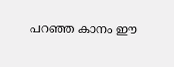പറഞ്ഞ കാനം ഈ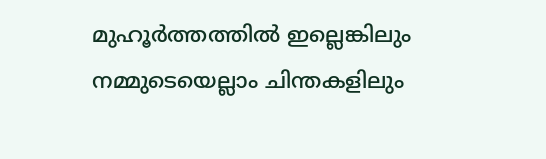മുഹൂർത്തത്തിൽ ഇല്ലെങ്കിലും നമ്മുടെയെല്ലാം ചിന്തകളിലും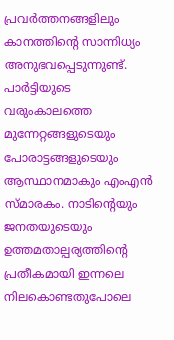പ്രവർത്തനങ്ങളിലും കാനത്തിന്റെ സാന്നിധ്യം അനുഭവപ്പെടുന്നുണ്ട്. പാർട്ടിയുടെ വരുംകാലത്തെ മുന്നേറ്റങ്ങളുടെയും പോരാട്ടങ്ങളുടെയും ആസ്ഥാനമാകും എംഎന്‍ സ്മാരകം. നാടിന്റെയും ജനതയുടെയും ഉത്തമതാല്പര്യത്തിന്റെ പ്രതീകമായി ഇന്നലെ നിലകൊണ്ടതുപോലെ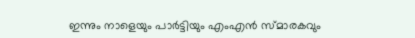ഇന്നും നാളെയും പാര്‍ട്ടിയും എംഎന്‍ സ്മാരകവും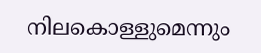നിലകൊള്ളുമെന്നും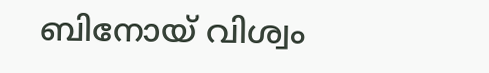ബിനോയ് വിശ്വം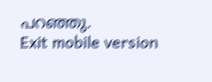പറഞ്ഞു.
Exit mobile version